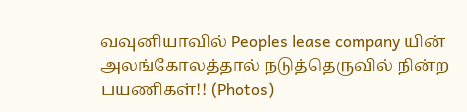வவுனியாவில் Peoples lease company யின் அலங்கோலத்தால் நடுத்தெருவில் நின்ற பயணிகள்!! (Photos)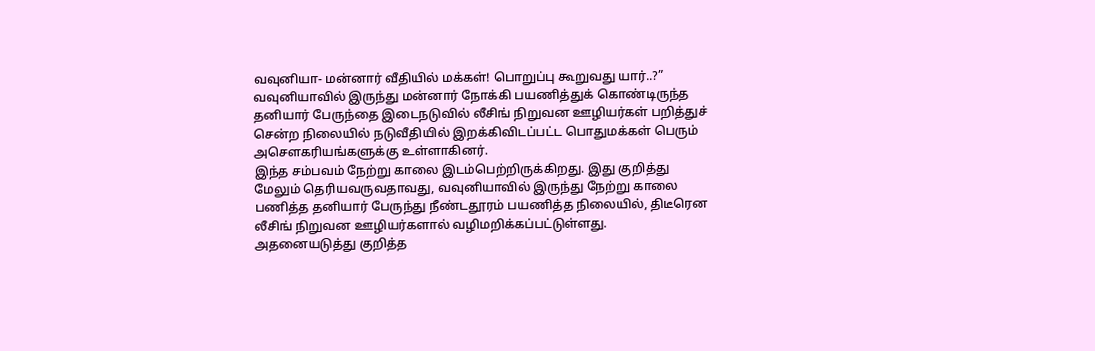வவுனியா- மன்னார் வீதியில் மக்கள்! பொறுப்பு கூறுவது யார்..?” வவுனியாவில் இருந்து மன்னார் நோக்கி பயணித்துக் கொண்டிருந்த தனியார் பேருந்தை இடைநடுவில் லீசிங் நிறுவன ஊழியர்கள் பறித்துச் சென்ற நிலையில் நடுவீதியில் இறக்கிவிடப்பட்ட பொதுமக்கள் பெரும் அசெளகரியங்களுக்கு உள்ளாகினர்.
இந்த சம்பவம் நேற்று காலை இடம்பெற்றிருக்கிறது. இது குறித்து மேலும் தெரியவருவதாவது, வவுனியாவில் இருந்து நேற்று காலை பணித்த தனியார் பேருந்து நீண்டதூரம் பயணித்த நிலையில், திடீரென லீசிங் நிறுவன ஊழியர்களால் வழிமறிக்கப்பட்டுள்ளது.
அதனையடுத்து குறித்த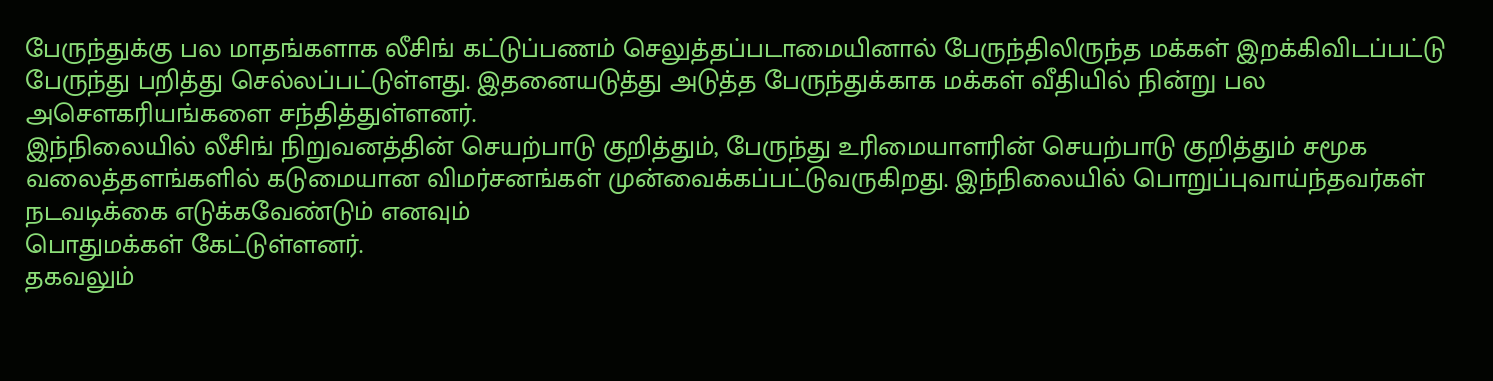பேருந்துக்கு பல மாதங்களாக லீசிங் கட்டுப்பணம் செலுத்தப்படாமையினால் பேருந்திலிருந்த மக்கள் இறக்கிவிடப்பட்டு பேருந்து பறித்து செல்லப்பட்டுள்ளது. இதனையடுத்து அடுத்த பேருந்துக்காக மக்கள் வீதியில் நின்று பல அசெளகரியங்களை சந்தித்துள்ளனர்.
இந்நிலையில் லீசிங் நிறுவனத்தின் செயற்பாடு குறித்தும், பேருந்து உரிமையாளரின் செயற்பாடு குறித்தும் சமூக வலைத்தளங்களில் கடுமையான விமர்சனங்கள் முன்வைக்கப்பட்டுவருகிறது. இந்நிலையில் பொறுப்புவாய்ந்தவர்கள் நடவடிக்கை எடுக்கவேண்டும் எனவும்
பொதுமக்கள் கேட்டுள்ளனர்.
தகவலும்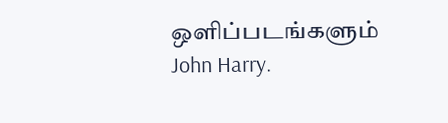ஒளிப்படங்களும் John Harry.